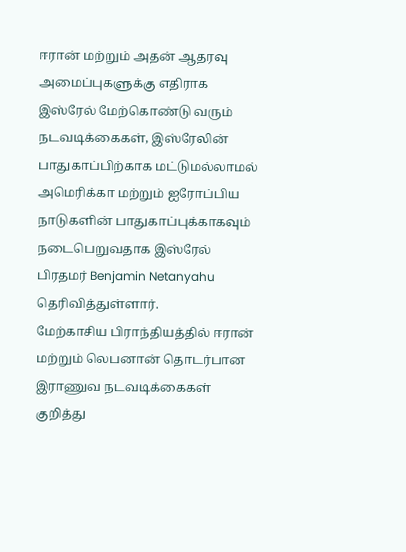ஈரான் மற்றும் அதன் ஆதரவு அமைப்புகளுக்கு எதிராக இஸ்ரேல் மேற்கொண்டு வரும் நடவடிக்கைகள், இஸ்ரேலின் பாதுகாப்பிற்காக மட்டுமல்லாமல் அமெரிக்கா மற்றும் ஐரோப்பிய நாடுகளின் பாதுகாப்புக்காகவும் நடைபெறுவதாக இஸ்ரேல் பிரதமர் Benjamin Netanyahu தெரிவித்துள்ளார்.
மேற்காசிய பிராந்தியத்தில் ஈரான் மற்றும் லெபனான் தொடர்பான இராணுவ நடவடிக்கைகள் குறித்து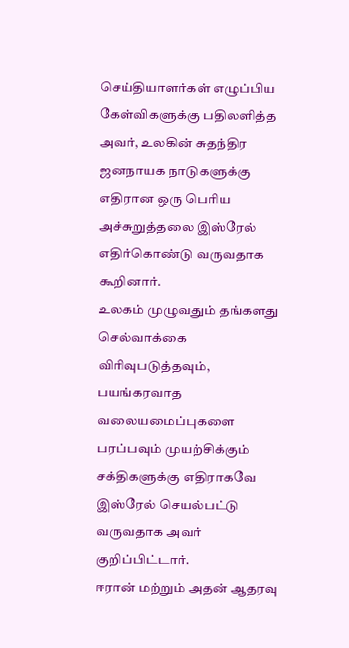செய்தியாளர்கள் எழுப்பிய கேள்விகளுக்கு பதிலளித்த அவர், உலகின் சுதந்திர ஜனநாயக நாடுகளுக்கு எதிரான ஒரு பெரிய அச்சுறுத்தலை இஸ்ரேல் எதிர்கொண்டு வருவதாக கூறினார்.
உலகம் முழுவதும் தங்களது செல்வாக்கை விரிவுபடுத்தவும், பயங்கரவாத வலையமைப்புகளை பரப்பவும் முயற்சிக்கும் சக்திகளுக்கு எதிராகவே இஸ்ரேல் செயல்பட்டு வருவதாக அவர் குறிப்பிட்டார்.
ஈரான் மற்றும் அதன் ஆதரவு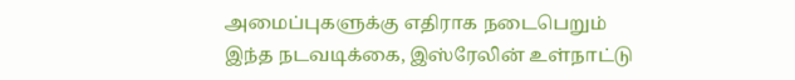அமைப்புகளுக்கு எதிராக நடைபெறும் இந்த நடவடிக்கை, இஸ்ரேலின் உள்நாட்டு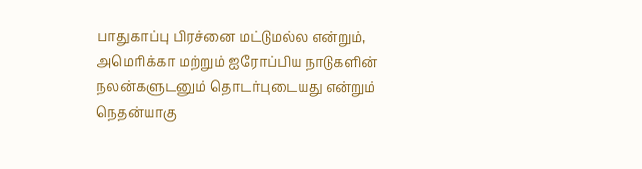பாதுகாப்பு பிரச்னை மட்டுமல்ல என்றும், அமெரிக்கா மற்றும் ஐரோப்பிய நாடுகளின் நலன்களுடனும் தொடர்புடையது என்றும் நெதன்யாகு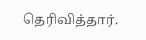தெரிவித்தார்.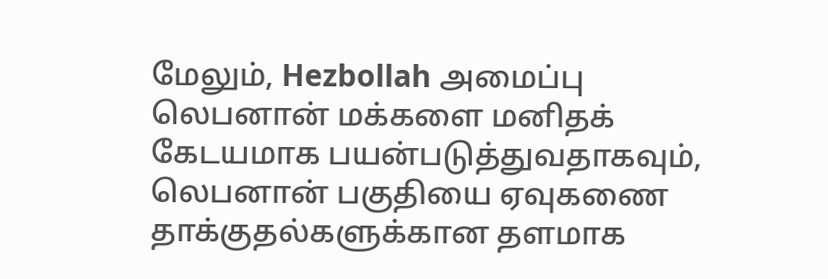மேலும், Hezbollah அமைப்பு லெபனான் மக்களை மனிதக் கேடயமாக பயன்படுத்துவதாகவும், லெபனான் பகுதியை ஏவுகணை தாக்குதல்களுக்கான தளமாக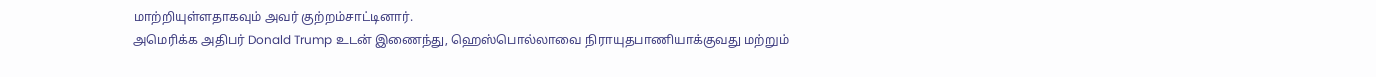மாற்றியுள்ளதாகவும் அவர் குற்றம்சாட்டினார்.
அமெரிக்க அதிபர் Donald Trump உடன் இணைந்து, ஹெஸ்பொல்லாவை நிராயுதபாணியாக்குவது மற்றும்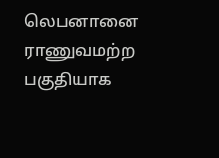லெபனானை ராணுவமற்ற பகுதியாக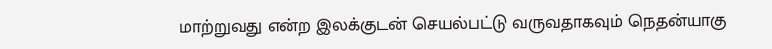மாற்றுவது என்ற இலக்குடன் செயல்பட்டு வருவதாகவும் நெதன்யாகு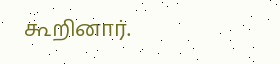கூறினார்.